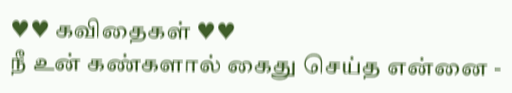♥♥ கவிதைகள் ♥♥
நீ உன் கண்களால் கைது செய்த என்னை -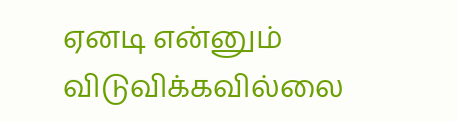ஏனடி என்னும் விடுவிக்கவில்லை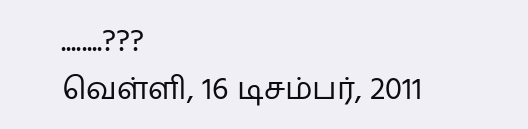........???
வெள்ளி, 16 டிசம்பர், 2011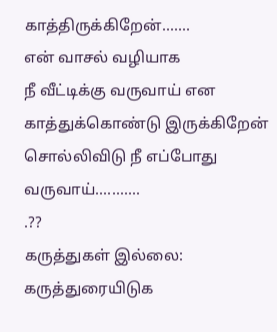காத்திருக்கிறேன்.......
என் வாசல் வழியாக
நீ வீட்டிக்கு வருவாய் என
காத்துக்கொண்டு இருக்கிறேன்
சொல்லிவிடு நீ எப்போது வருவாய்...........
.??
கருத்துகள் இல்லை:
கருத்துரையிடுக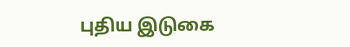புதிய இடுகை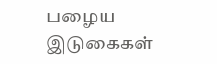பழைய இடுகைகள்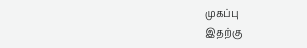முகப்பு
இதற்கு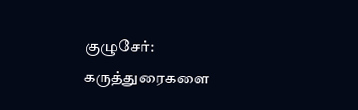குழுசேர்:
கருத்துரைகளை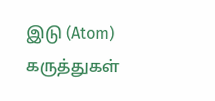இடு (Atom)
கருத்துகள்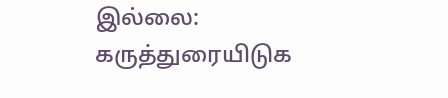இல்லை:
கருத்துரையிடுக